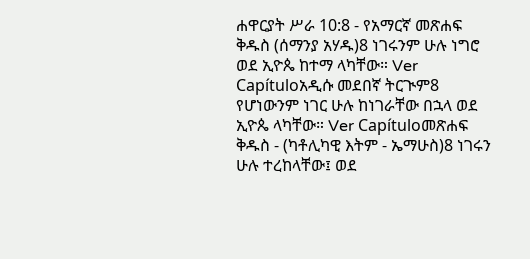ሐዋርያት ሥራ 10:8 - የአማርኛ መጽሐፍ ቅዱስ (ሰማንያ አሃዱ)8 ነገሩንም ሁሉ ነግሮ ወደ ኢዮጴ ከተማ ላካቸው። Ver Capítuloአዲሱ መደበኛ ትርጒም8 የሆነውንም ነገር ሁሉ ከነገራቸው በኋላ ወደ ኢዮጴ ላካቸው። Ver Capítuloመጽሐፍ ቅዱስ - (ካቶሊካዊ እትም - ኤማሁስ)8 ነገሩን ሁሉ ተረከላቸው፤ ወደ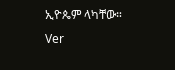ኢዮጴም ላካቸው። Ver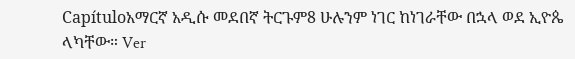Capítuloአማርኛ አዲሱ መደበኛ ትርጉም8 ሁሉንም ነገር ከነገራቸው በኋላ ወደ ኢዮጴ ላካቸው። Ver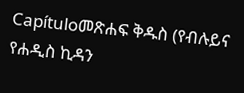Capítuloመጽሐፍ ቅዱስ (የብሉይና የሐዲስ ኪዳን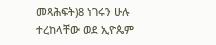መጻሕፍት)8 ነገሩን ሁሉ ተረከላቸው ወደ ኢዮጴም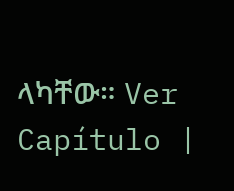ላካቸው። Ver Capítulo |